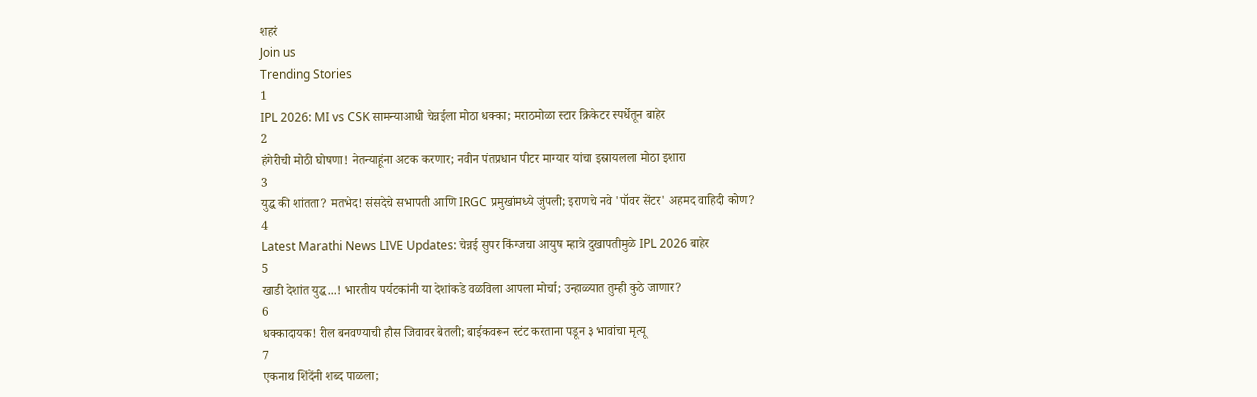शहरं
Join us
Trending Stories
1
IPL 2026: MI vs CSK सामन्याआधी चेन्नईला मोठा धक्का; मराठमोळा स्टार क्रिकेटर स्पर्धेतून बाहेर
2
हंगेरीची मोठी घोषणा! नेतन्याहूंना अटक करणार; नवीन पंतप्रधान पीटर माग्यार यांचा इस्रायलला मोठा इशारा
3
युद्ध की शांतता? मतभेद! संसदेचे सभापती आणि IRGC प्रमुखांमध्ये जुंपली; इराणचे नवे 'पॉवर सेंटर' अहमद वाहिदी कोण?
4
Latest Marathi News LIVE Updates: चेन्नई सुपर किंग्जचा आयुष म्हात्रे दुखापतीमुळे IPL 2026 बाहेर
5
खाडी देशांत युद्ध...! भारतीय पर्यटकांनी या देशांकडे वळविला आपला मोर्चा; उन्हाळ्यात तुम्ही कुठे जाणार?
6
धक्कादायक! रील बनवण्याची हौस जिवावर बेतली; बाईकवरून स्टंट करताना पडून ३ भावांचा मृत्यू
7
एकनाथ शिंदेंनी शब्द पाळला;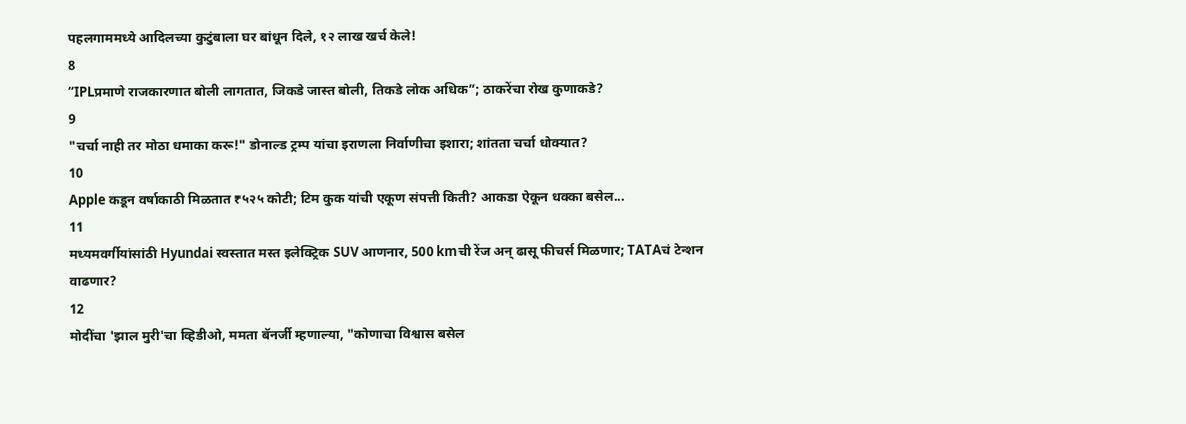पहलगाममध्ये आदिलच्या कुटुंबाला घर बांधून दिले, १२ लाख खर्च केले!
8
“IPLप्रमाणे राजकारणात बोली लागतात, जिकडे जास्त बोली, तिकडे लोक अधिक”; ठाकरेंचा रोख कुणाकडे?
9
"चर्चा नाही तर मोठा धमाका करू!" डोनाल्ड ट्रम्प यांचा इराणला निर्वाणीचा इशारा; शांतता चर्चा धोक्यात?
10
Apple कडून वर्षाकाठी मिळतात ₹५२५ कोटी; टिम कुक यांची एकूण संपत्ती किती? आकडा ऐकून धक्का बसेल...
11
मध्यमवर्गीयांसांठी Hyundai स्वस्तात मस्त इलेक्ट्रिक SUV आणनार, 500 kmची रेंज अन् ढासू फीचर्स मिळणार; TATAचं टेन्शन वाढणार?
12
मोदींचा 'झाल मुरी'चा व्हिडीओ, ममता बॅनर्जी म्हणाल्या, "कोणाचा विश्वास बसेल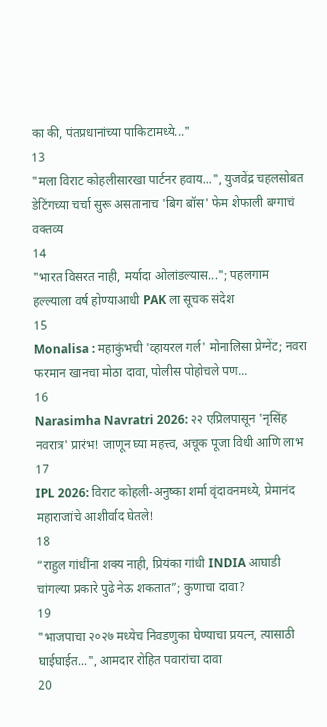का की, पंतप्रधानांच्या पाकिटामध्ये..."
13
"मला विराट कोहलीसारखा पार्टनर हवाय...", युजवेंद्र चहलसोबत डेटिंगच्या चर्चा सुरू असतानाच 'बिग बॉस' फेम शेफाली बग्गाचं वक्तव्य
14
"भारत विसरत नाही, मर्यादा ओलांडल्यास..."; पहलगाम हल्ल्याला वर्ष होण्याआधी PAK ला सूचक संदेश
15
Monalisa : महाकुंभची 'व्हायरल गर्ल' मोनालिसा प्रेग्नेंट; नवरा फरमान खानचा मोठा दावा, पोलीस पोहोचले पण...
16
Narasimha Navratri 2026: २२ एप्रिलपासून 'नृसिंह नवरात्र' प्रारंभ! जाणून घ्या महत्त्व, अचूक पूजा विधी आणि लाभ
17
IPL 2026: विराट कोहली-अनुष्का शर्मा वृंदावनमध्ये, प्रेमानंद महाराजांचे आशीर्वाद घेतले!
18
“राहुल गांधींना शक्य नाही, प्रियंका गांधी INDIA आघाडी चांगल्या प्रकारे पुढे नेऊ शकतात”; कुणाचा दावा?
19
"भाजपाचा २०२७ मध्येच निवडणुका घेण्याचा प्रयत्न, त्यासाठी घाईघाईत...", आमदार रोहित पवारांचा दावा
20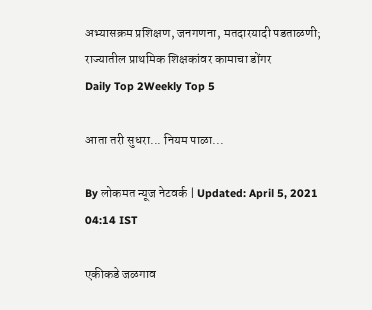अभ्यासक्रम प्रशिक्षण, जनगणना, मतदारयादी पडताळणी; राज्यातील प्राथमिक शिक्षकांवर कामाचा डोंगर
Daily Top 2Weekly Top 5

आता तरी सुधरा... नियम पाळा...

By लोकमत न्यूज नेटवर्क | Updated: April 5, 2021 04:14 IST

एकीकडे जळगाव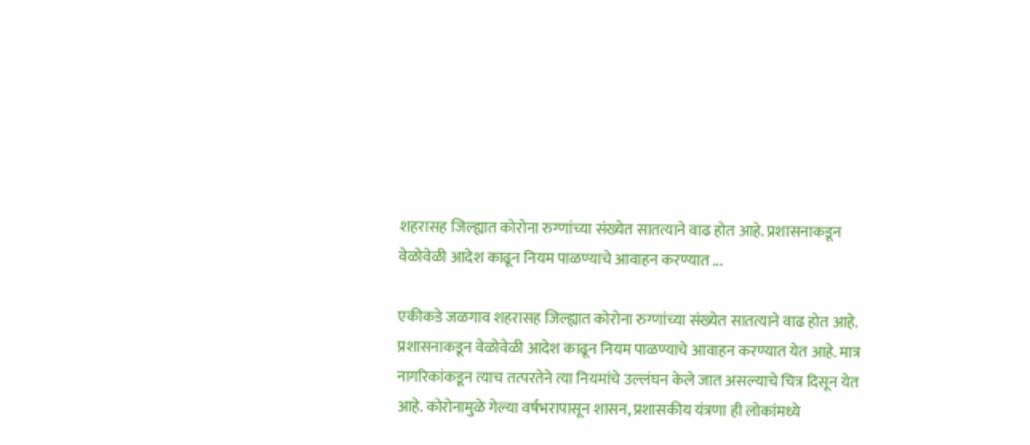शहरासह जिल्ह्यात कोरोना रुग्णांच्या संख्येत सातत्याने वाढ होत आहे. प्रशासनाकडून वेळोवेळी आदेश काढून नियम पाळण्याचे आवाहन करण्यात ...

एकीकडे जळगाव शहरासह जिल्ह्यात कोरोना रुग्णांच्या संख्येत सातत्याने वाढ होत आहे. प्रशासनाकडून वेळोवेळी आदेश काढून नियम पाळण्याचे आवाहन करण्यात येत आहे. मात्र नागरिकांकडून त्याच तत्परतेने त्या नियमांचे उल्लंघन केले जात असल्याचे चित्र दिसून येत आहे. कोरोनामुळे गेल्या वर्षभरापासून शासन, प्रशासकीय यंत्रणा ही लोकांमध्ये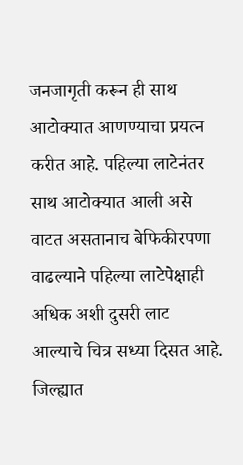जनजागृती करून ही साथ आटोक्यात आणण्याचा प्रयत्न करीत आहे. पहिल्या लाटेनंतर साथ आटोक्यात आली असे वाटत असतानाच बेफिकीरपणा वाढल्याने पहिल्या लाटेपेक्षाही अधिक अशी दुसरी लाट आल्याचे चित्र सध्या दिसत आहे. जिल्ह्यात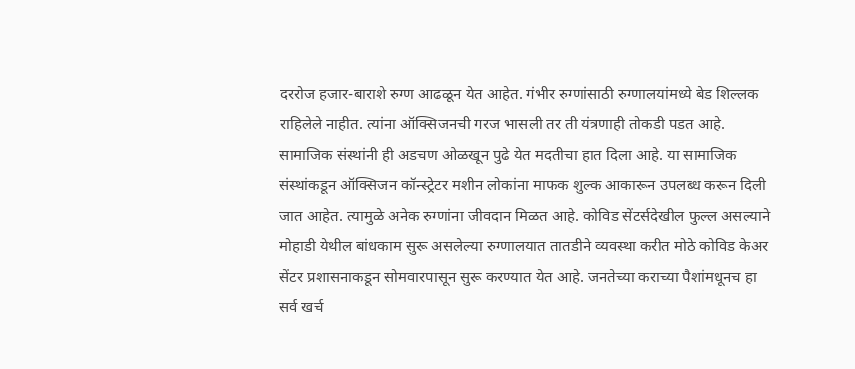दररोज हजार-बाराशे रुग्ण आढळून येत आहेत. गंभीर रुग्णांसाठी रुग्णालयांमध्ये बेड शिल्लक राहिलेले नाहीत. त्यांना ऑक्सिजनची गरज भासली तर ती यंत्रणाही तोकडी पडत आहे. सामाजिक संस्थांनी ही अडचण ओळखून पुढे येत मदतीचा हात दिला आहे. या सामाजिक संस्थांकडून ऑक्सिजन कॉन्स्ट्रेटर मशीन लोकांना माफक शुल्क आकारून उपलब्ध करून दिली जात आहेत. त्यामुळे अनेक रुग्णांना जीवदान मिळत आहे. कोविड सेंटर्सदेखील फुल्ल असल्याने मोहाडी येथील बांधकाम सुरू असलेल्या रुग्णालयात तातडीने व्यवस्था करीत मोठे कोविड केअर सेंटर प्रशासनाकडून सोमवारपासून सुरू करण्यात येत आहे. जनतेच्या कराच्या पैशांमधूनच हा सर्व खर्च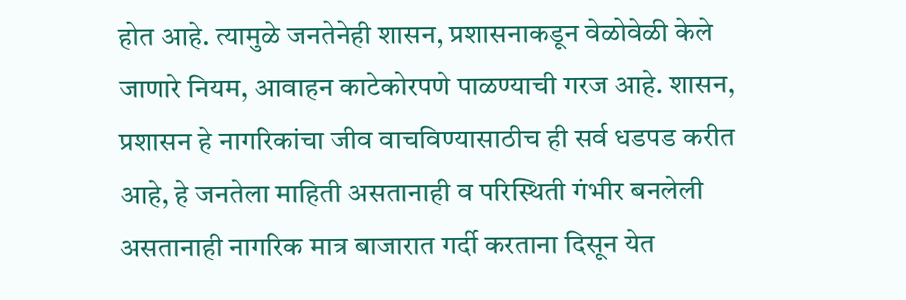होत आहे. त्यामुळे जनतेनेही शासन, प्रशासनाकडून वेळोवेळी केले जाणारे नियम, आवाहन काटेकोरपणे पाळण्याची गरज आहे. शासन, प्रशासन हे नागरिकांचा जीव वाचविण्यासाठीच ही सर्व धडपड करीत आहे, हे जनतेला माहिती असतानाही व परिस्थिती गंभीर बनलेली असतानाही नागरिक मात्र बाजारात गर्दी करताना दिसून येत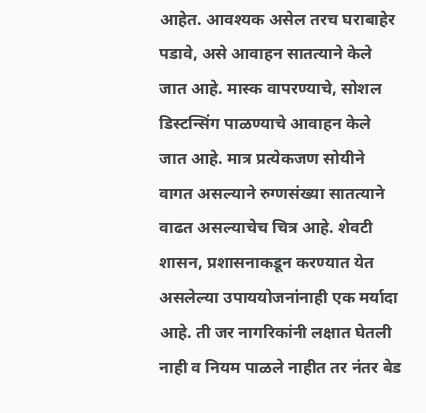आहेत. आवश्यक असेल तरच घराबाहेर पडावे, असे आवाहन सातत्याने केले जात आहे. मास्क वापरण्याचे, सोशल डिस्टन्सिंग पाळण्याचे आवाहन केले जात आहे. मात्र प्रत्येकजण सोयीने वागत असल्याने रुग्णसंख्या सातत्याने वाढत असल्याचेच चित्र आहे. शेवटी शासन, प्रशासनाकडून करण्यात येत असलेल्या उपाययोजनांनाही एक मर्यादा आहे. ती जर नागरिकांनी लक्षात घेतली नाही व नियम पाळले नाहीत तर नंतर बेड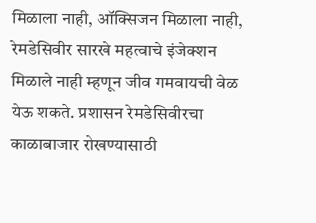मिळाला नाही, ऑक्सिजन मिळाला नाही, रेमडेसिवीर सारखे महत्वाचे इंजेक्शन मिळाले नाही म्हणून जीव गमवायची वेळ येऊ शकते. प्रशासन रेमडेसिवीरचा काळाबाजार रोखण्यासाठी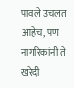पावले उचलत आहेच, पण नागरिकांनी ते खरेदी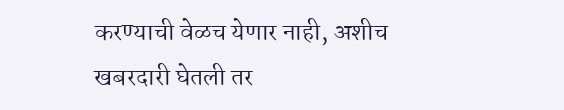करण्याची वेळच येणार नाही, अशीच खबरदारी घेतली तर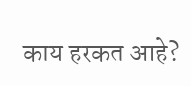काय हरकत आहे?